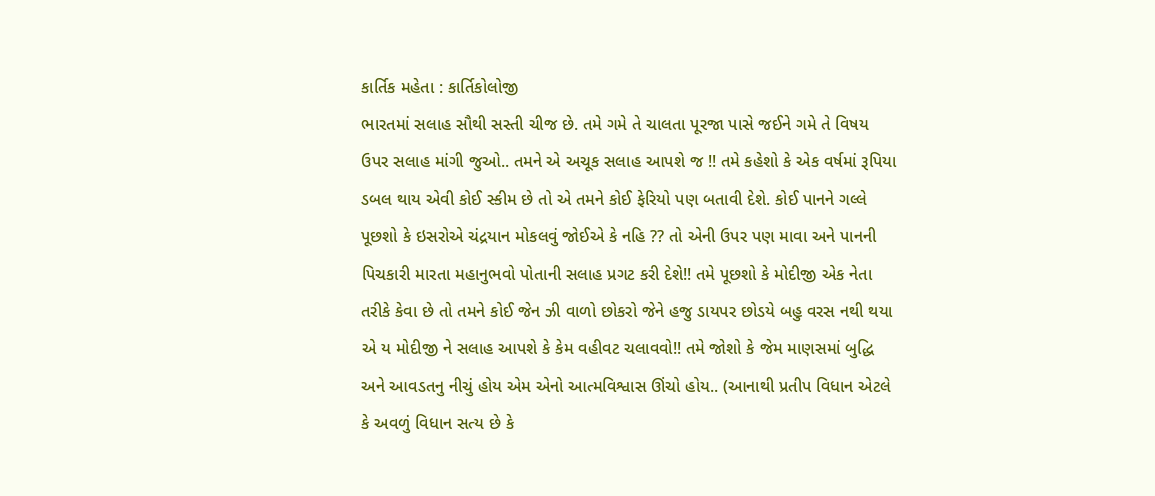કાર્તિક મહેતા : કાર્તિકોલોજી
ભારતમાં સલાહ સૌથી સસ્તી ચીજ છે. તમે ગમે તે ચાલતા પૂરજા પાસે જઈને ગમે તે વિષય ઉપર સલાહ માંગી જુઓ.. તમને એ અચૂક સલાહ આપશે જ !! તમે કહેશો કે એક વર્ષમાં રૂપિયા ડબલ થાય એવી કોઈ સ્કીમ છે તો એ તમને કોઈ ફેરિયો પણ બતાવી દેશે. કોઈ પાનને ગલ્લે પૂછશો કે ઇસરોએ ચંદ્રયાન મોકલવું જોઈએ કે નહિ ?? તો એની ઉપર પણ માવા અને પાનની પિચકારી મારતા મહાનુભવો પોતાની સલાહ પ્રગટ કરી દેશે!! તમે પૂછશો કે મોદીજી એક નેતા તરીકે કેવા છે તો તમને કોઈ જેન ઝી વાળો છોકરો જેને હજુ ડાયપર છોડયે બહુ વરસ નથી થયા એ ય મોદીજી ને સલાહ આપશે કે કેમ વહીવટ ચલાવવો!! તમે જોશો કે જેમ માણસમાં બુદ્ધિ અને આવડતનુ નીચું હોય એમ એનો આત્મવિશ્વાસ ઊંચો હોય.. (આનાથી પ્રતીપ વિધાન એટલે કે અવળું વિધાન સત્ય છે કે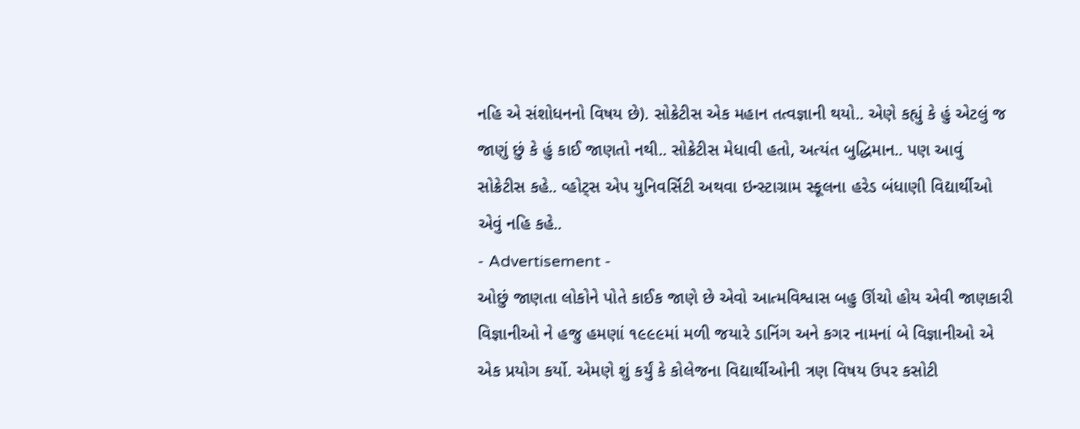નહિ એ સંશોધનનો વિષય છે). સોક્રેટીસ એક મહાન તત્વજ્ઞાની થયો.. એણે કહ્યું કે હું એટલું જ જાણું છું કે હું કાઈ જાણતો નથી.. સોક્રેટીસ મેધાવી હતો, અત્યંત બુદ્ધિમાન.. પણ આવું સોક્રેટીસ કહે.. વ્હોટ્સ એપ યુનિવર્સિટી અથવા ઇન્સ્ટાગ્રામ સ્કૂલના હરેડ બંધાણી વિદ્યાર્થીઓ એવું નહિ કહે..
- Advertisement -
ઓછું જાણતા લોકોને પોતે કાઈક જાણે છે એવો આત્મવિશ્વાસ બહુ ઊંચો હોય એવી જાણકારી વિજ્ઞાનીઓ ને હજુ હમણાં ૧૯૯૯માં મળી જયારે ડાનિંગ અને કગર નામનાં બે વિજ્ઞાનીઓ એ એક પ્રયોગ કર્યો. એમણે શું કર્યું કે કોલેજના વિદ્યાર્થીઓની ત્રણ વિષય ઉપર કસોટી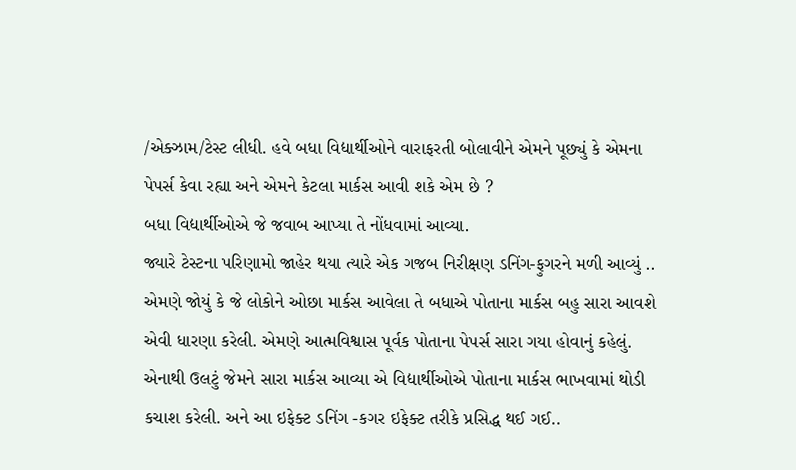/એક્ઝામ/ટેસ્ટ લીધી. હવે બધા વિદ્યાર્થીઓને વારાફરતી બોલાવીને એમને પૂછ્યું કે એમના પેપર્સ કેવા રહ્યા અને એમને કેટલા માર્કસ આવી શકે એમ છે ?
બધા વિદ્યાર્થીઓએ જે જવાબ આપ્યા તે નોંધવામાં આવ્યા.
જ્યારે ટેસ્ટના પરિણામો જાહેર થયા ત્યારે એક ગજબ નિરીક્ષણ ડનિંગ-ફુગરને મળી આવ્યું .. એમણે જોયું કે જે લોકોને ઓછા માર્કસ આવેલા તે બધાએ પોતાના માર્કસ બહુ સારા આવશે એવી ધારણા કરેલી. એમણે આત્મવિશ્વાસ પૂર્વક પોતાના પેપર્સ સારા ગયા હોવાનું કહેલું. એનાથી ઉલટું જેમને સારા માર્કસ આવ્યા એ વિદ્યાર્થીઓએ પોતાના માર્કસ ભાખવામાં થોડી કચાશ કરેલી. અને આ ઇફેક્ટ ડનિંગ -કગર ઇફેક્ટ તરીકે પ્રસિદ્ધ થઈ ગઈ..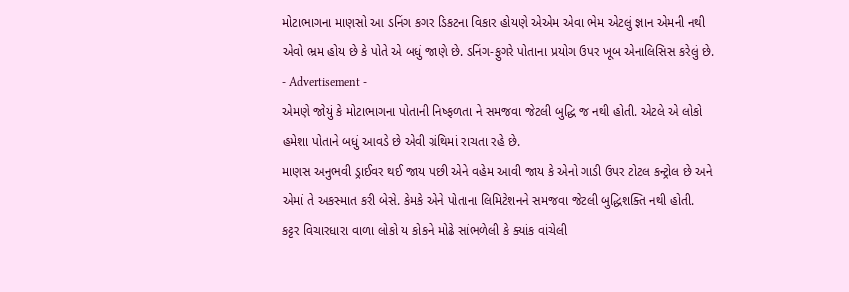મોટાભાગના માણસો આ ડનિંગ કગર ડિકટના વિકાર હોયણે એએમ એવા ભેમ એટલું જ્ઞાન એમની નથી એવો ભ્રમ હોય છે કે પોતે એ બધું જાણે છે. ડનિંગ-ફુગરે પોતાના પ્રયોગ ઉપર ખૂબ એનાલિસિસ કરેલું છે.
- Advertisement -
એમણે જોયું કે મોટાભાગના પોતાની નિષ્ફળતા ને સમજવા જેટલી બુદ્ધિ જ નથી હોતી. એટલે એ લોકો હમેશા પોતાને બધું આવડે છે એવી ગ્રંથિમાં રાચતા રહે છે.
માણસ અનુભવી ડ્રાઈવર થઈ જાય પછી એને વહેમ આવી જાય કે એનો ગાડી ઉપર ટોટલ કન્ટ્રોલ છે અને એમાં તે અકસ્માત કરી બેસે. કેમકે એને પોતાના લિમિટેશનને સમજવા જેટલી બુદ્ધિશક્તિ નથી હોતી.
કટ્ટર વિચારધારા વાળા લોકો ય કોકને મોઢે સાંભળેલી કે ક્યાંક વાંચેલી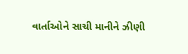વાર્તાઓને સાચી માનીને ઝીણી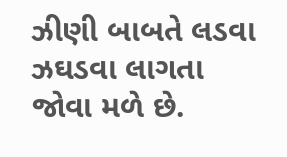ઝીણી બાબતે લડવા ઝઘડવા લાગતા જોવા મળે છે.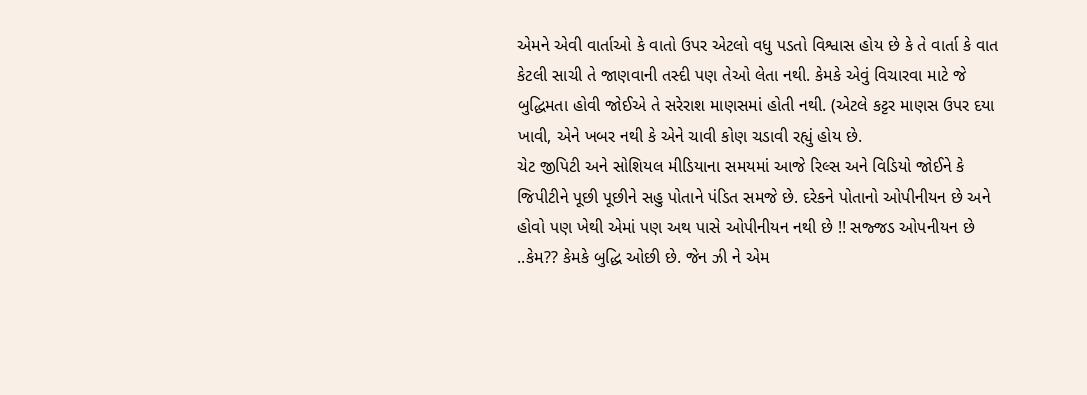એમને એવી વાર્તાઓ કે વાતો ઉપર એટલો વધુ પડતો વિશ્વાસ હોય છે કે તે વાર્તા કે વાત કેટલી સાચી તે જાણવાની તસ્દી પણ તેઓ લેતા નથી. કેમકે એવું વિચારવા માટે જે બુદ્ધિમતા હોવી જોઈએ તે સરેરાશ માણસમાં હોતી નથી. (એટલે કટ્ટર માણસ ઉપર દયા ખાવી, એને ખબર નથી કે એને ચાવી કોણ ચડાવી રહ્યું હોય છે.
ચેટ જીપિટી અને સોશિયલ મીડિયાના સમયમાં આજે રિલ્સ અને વિડિયો જોઈને કે જિપીટીને પૂછી પૂછીને સહુ પોતાને પંડિત સમજે છે. દરેકને પોતાનો ઓપીનીયન છે અને હોવો પણ ખેથી એમાં પણ અથ પાસે ઓપીનીયન નથી છે !! સજ્જડ ઓપનીયન છે ..કેમ?? કેમકે બુદ્ધિ ઓછી છે. જેન ઝી ને એમ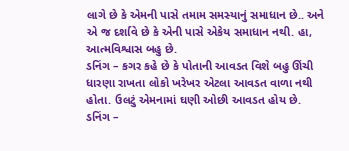લાગે છે કે એમની પાસે તમામ સમસ્યાનું સમાધાન છે.. અને એ જ દર્શાવે છે કે એની પાસે એકેય સમાધાન નથી. હા, આત્મવિશ્વાસ બહુ છે.
ડનિંગ – કગર કહે છે કે પોતાની આવડત વિશે બહુ ઊંચી ધારણા રાખતા લોકો ખરેખર એટલા આવડત વાળા નથી હોતા. ઉલટું એમનામાં ઘણી ઓછી આવડત હોય છે.
ડનિંગ –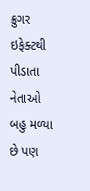ક્રુગર ઇફેક્ટથી પીડાતા નેતાઓ બહુ મળ્યા છે પણ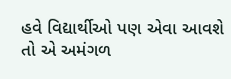હવે વિદ્યાર્થીઓ પણ એવા આવશે તો એ અમંગળ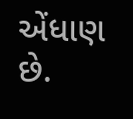એંધાણ છે.